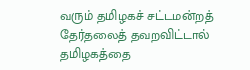வரும் தமிழகச் சட்டமன்றத் தேர்தலைத் தவறவிட்டால் தமிழகத்தை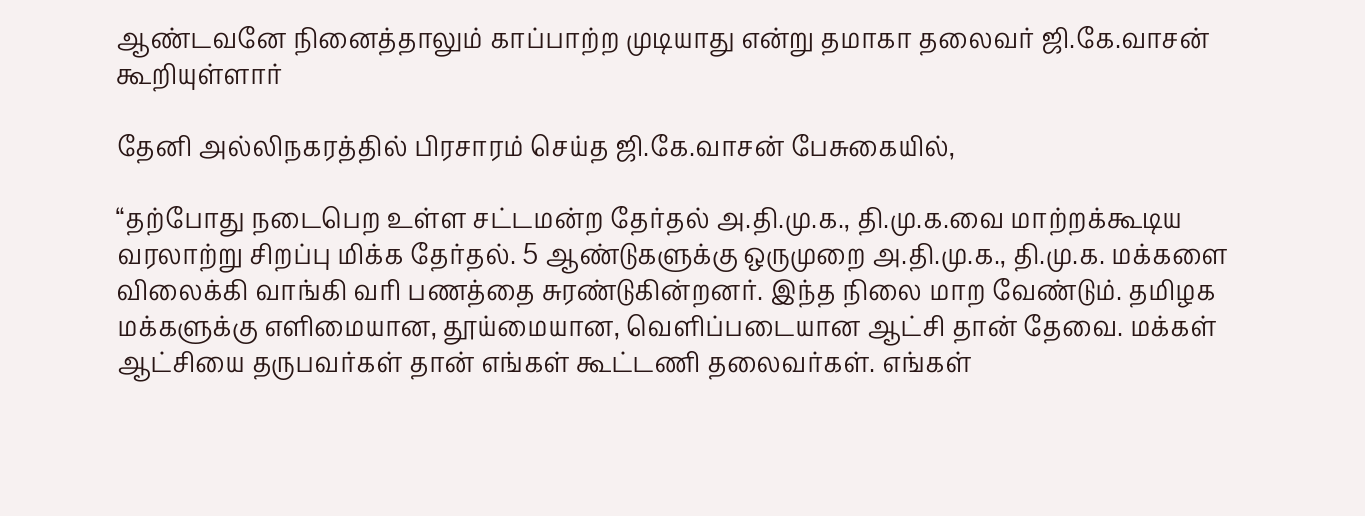ஆண்டவனே நினைத்தாலும் காப்பாற்ற முடியாது என்று தமாகா தலைவர் ஜி.கே.வாசன் கூறியுள்ளார்

தேனி அல்லிநகரத்தில் பிரசாரம் செய்த ஜி.கே.வாசன் பேசுகையில்,

“தற்போது நடைபெற உள்ள சட்டமன்ற தேர்தல் அ.தி.மு.க., தி.மு.க.வை மாற்றக்கூடிய வரலாற்று சிறப்பு மிக்க தேர்தல். 5 ஆண்டுகளுக்கு ஒருமுறை அ.தி.மு.க., தி.மு.க. மக்களை விலைக்கி வாங்கி வரி பணத்தை சுரண்டுகின்றனர். இந்த நிலை மாற வேண்டும். தமிழக மக்களுக்கு எளிமையான, தூய்மையான, வெளிப்படையான ஆட்சி தான் தேவை. மக்கள் ஆட்சியை தருபவர்கள் தான் எங்கள் கூட்டணி தலைவர்கள். எங்கள்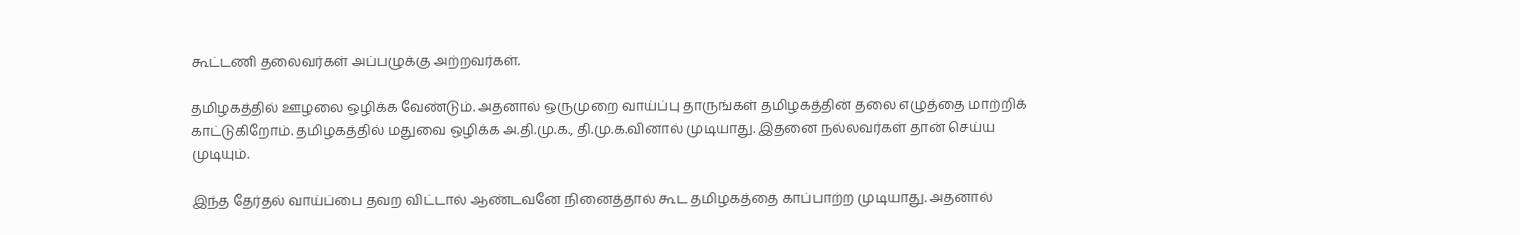கூட்டணி தலைவர்கள் அப்பழுக்கு அற்றவர்கள்.

தமிழகத்தில் ஊழலை ஒழிக்க வேண்டும். அதனால் ஒருமுறை வாய்ப்பு தாருங்கள் தமிழகத்தின் தலை எழுத்தை மாற்றிக் காட்டுகிறோம். தமிழகத்தில் மதுவை ஒழிக்க அ.தி.மு.க., தி.மு.க.வினால் முடியாது. இதனை நல்லவர்கள் தான் செய்ய முடியும்.

இந்த தேர்தல் வாய்ப்பை தவற விட்டால் ஆண்டவனே நினைத்தால் கூட தமிழகத்தை காப்பாற்ற முடியாது. அதனால்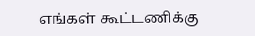எங்கள் கூட்டணிக்கு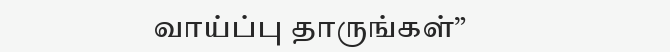வாய்ப்பு தாருங்கள்”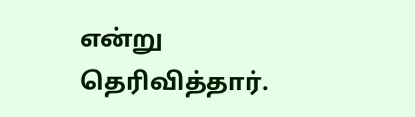என்று தெரிவித்தார்.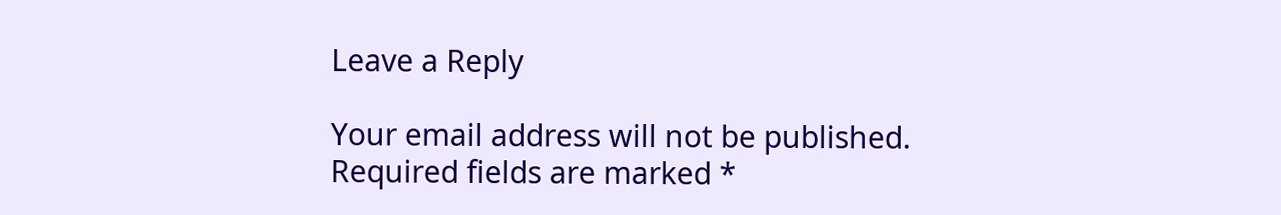Leave a Reply

Your email address will not be published. Required fields are marked *